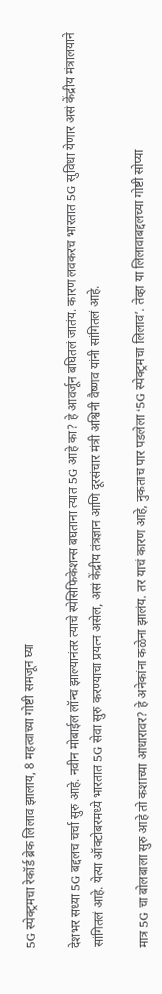5G स्पेक्ट्रमचा रेकॉर्ड ब्रेक लिलाव झालाय, 8 महत्वाच्या गोष्टी समजून घ्या

देशभर सध्या 5G बद्दलच चर्चा सुरु आहे. नवीन मोबाईल लॉन्च झाल्यानंतर त्याचे स्पेसिफिकेशन्स बघताना त्यात 5G आहे का? हे आवर्जून बघितलं जातंय. कारण लवकरच भारतात 5G सुविधा येणार असं केंद्रीय मंत्रालयाने सांगितलं आहे. येत्या ऑक्टोबरमध्ये भारतात 5G सेवा सुरु करण्याचा प्रयत्न असेल, असं केंद्रीय तंत्रज्ञान आणि दूरसंचार मंत्री अश्विनी वैष्णव यांनी सांगितलं आहे.

मात्र 5G चा बोलबाला सुरु आहे तो कशाच्या आधारावर? हे अनेकांना कळेना झालंय. तर याचं कारण आहे, नुकताच पार पडलेला ‘5G स्पेक्ट्रमचा लिलाव’. तेव्हा या लिलावाबद्दलच्या गोष्टी सोप्या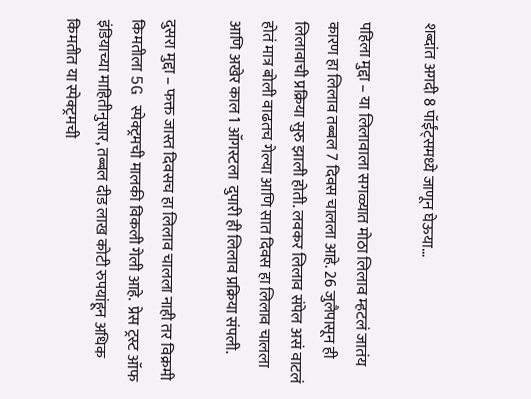शब्दांत अगदी 8 पॉईंट्समध्ये जाणून घेऊया…

पहिला मुद्दा – या लिलावाला सगळ्यात मोठा लिलाव म्हटलं जातंय कारण हा लिलाव तब्बल 7 दिवस चालला आहे. 26 जुलैपासून ही लिलावाची प्रक्रिया सुरु झाली होती. लवकर लिलाव संपेल असं वाटलं होतं मात्र बोली वाढतच गेल्या आणि सात दिवस हा लिलाव चालला आणि अखेर काल 1 ऑगस्टला  दुपारी ही लिलाव प्रक्रिया संपली.

दुसरा मुद्दा – फक्त जास्त दिवसच हा लिलाव चालला नाही तर विक्रमी किमतीला 5G स्पेक्ट्रमची मालकी विकली गेली आहे.  प्रेस ट्रस्ट ऑफ इंडियाच्या माहितीनुसार, तब्बल दीड लाख कोटी रुपयांहून अधिक किमतीत या स्पेक्ट्रमची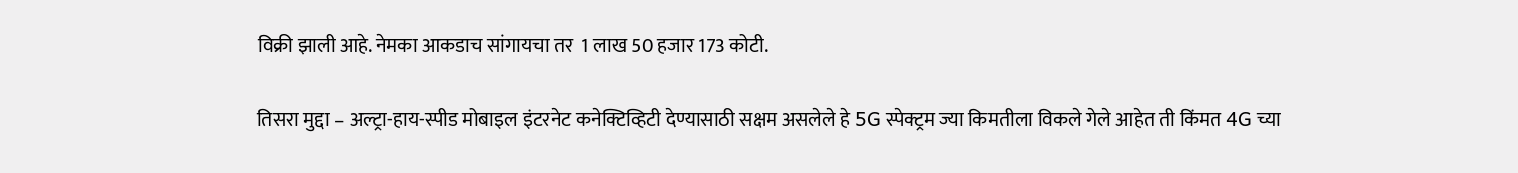विक्री झाली आहे. नेमका आकडाच सांगायचा तर  1 लाख 50 हजार 173 कोटी.

तिसरा मुद्दा – अल्ट्रा-हाय-स्पीड मोबाइल इंटरनेट कनेक्टिव्हिटी देण्यासाठी सक्षम असलेले हे 5G स्पेक्ट्रम ज्या किमतीला विकले गेले आहेत ती किंमत 4G च्या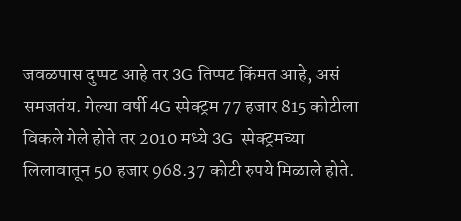जवळपास दुप्पट आहे तर 3G तिप्पट किंमत आहे, असं समजतंय. गेल्या वर्षी 4G स्पेक्ट्रम 77 हजार 815 कोटीला विकले गेले होते तर 2010 मध्ये 3G  स्पेक्ट्रमच्या लिलावातून 50 हजार 968.37 कोटी रुपये मिळाले होते.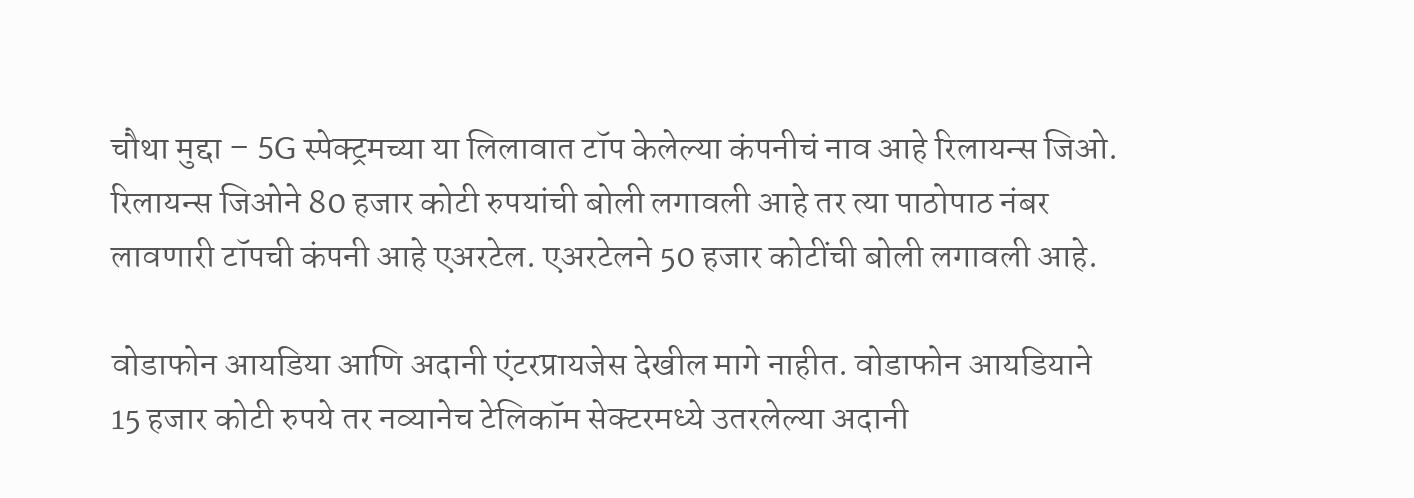चौथा मुद्दा – 5G स्पेक्ट्रमच्या या लिलावात टॉप केलेल्या कंपनीचं नाव आहे रिलायन्स जिओ. रिलायन्स जिओने 80 हजार कोटी रुपयांची बोली लगावली आहे तर त्या पाठोपाठ नंबर लावणारी टॉपची कंपनी आहे एअरटेल. एअरटेलने 50 हजार कोटींची बोली लगावली आहे.

वोडाफोन आयडिया आणि अदानी एंटरप्रायजेस देखील मागे नाहीत. वोडाफोन आयडियाने 15 हजार कोटी रुपये तर नव्यानेच टेलिकॉम सेक्टरमध्ये उतरलेल्या अदानी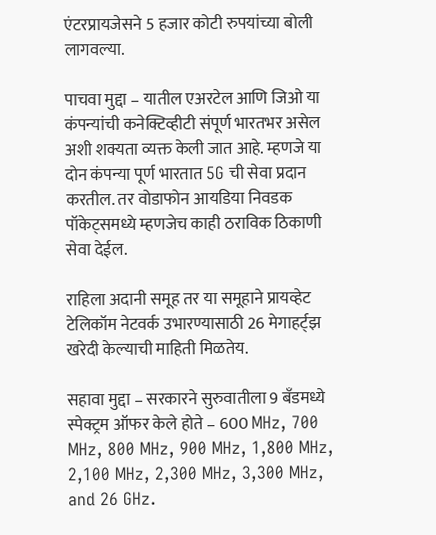एंटरप्रायजेसने 5 हजार कोटी रुपयांच्या बोली लागवल्या.

पाचवा मुद्दा – यातील एअरटेल आणि जिओ या कंपन्यांची कनेक्टिव्हीटी संपूर्ण भारतभर असेल अशी शक्यता व्यक्त केली जात आहे. म्हणजे या दोन कंपन्या पूर्ण भारतात 5G ची सेवा प्रदान करतील. तर वोडाफोन आयडिया निवडक पॉकेट्समध्ये म्हणजेच काही ठराविक ठिकाणी सेवा देईल.

राहिला अदानी समूह तर या समूहाने प्रायव्हेट टेलिकॉम नेटवर्क उभारण्यासाठी 26 मेगाहर्ट्झ खरेदी केल्याची माहिती मिळतेय.

सहावा मुद्दा – सरकारने सुरुवातीला 9 बँडमध्ये स्पेक्ट्रम ऑफर केले होते – 600 MHz, 700 MHz, 800 MHz, 900 MHz, 1,800 MHz, 2,100 MHz, 2,300 MHz, 3,300 MHz, and 26 GHz.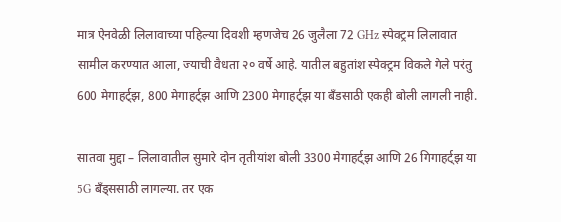मात्र ऐनवेळी लिलावाच्या पहिल्या दिवशी म्हणजेच 26 जुलैला 72 GHz स्पेक्ट्रम लिलावात सामील करण्यात आला, ज्याची वैधता २० वर्षे आहे. यातील बहुतांश स्पेक्ट्रम विकले गेले परंतु 600 मेगाहर्ट्झ, 800 मेगाहर्ट्झ आणि 2300 मेगाहर्ट्झ या बँडसाठी एकही बोली लागली नाही.

सातवा मुद्दा – लिलावातील सुमारे दोन तृतीयांश बोली 3300 मेगाहर्ट्झ आणि 26 गिगाहर्ट्झ या 5G बँड्ससाठी लागल्या. तर एक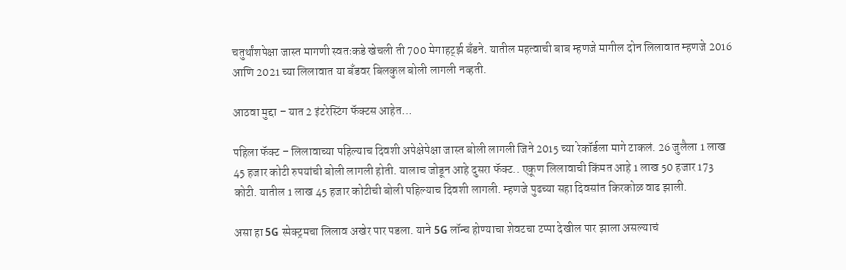चतुर्थांशपेक्षा जास्त मागणी स्वतःकडे खेचली ती 700 मेगाहर्ट्झ बँडने. यातील महत्वाची बाब म्हणजे मागील दोन लिलावात म्हणजे 2016 आणि 2021 च्या लिलावात या बँडवर बिलकुल बोली लागली नव्हती.

आठवा मुद्दा – यात 2 इंटरेस्टिंग फॅक्टस आहेत…

पहिला फॅक्ट – लिलावाच्या पहिल्याच दिवशी अपेक्षेपेक्षा जास्त बोली लागली जिने 2015 च्या रेकॉर्डला मागे टाकलं. 26 जुलैला 1 लाख 45 हजार कोटी रुपयांची बोली लागली होती. यालाच जोडून आहे दुसरा फॅक्ट.. एकूण लिलावाची किंमत आहे 1 लाख 50 हजार 173 कोटी. यातील 1 लाख 45 हजार कोटीची बोली पहिल्याच दिवशी लागली. म्हणजे पुढच्या सहा दिवसांत किरकोळ वाढ झाली.

असा हा 5G स्पेक्ट्रमचा लिलाव अखेर पार पडला. याने 5G लॉन्च होण्याचा शेवटचा टप्पा देखील पार झाला असल्याचं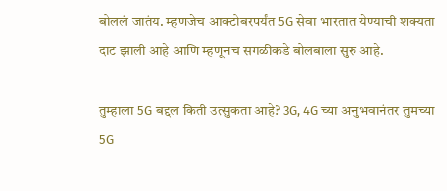बोललं जातंय. म्हणजेच आक्टोबरपर्यंत 5G सेवा भारतात येण्याची शक्यता दाट झाली आहे आणि म्हणूनच सगळीकडे बोलबाला सुरु आहे.

तुम्हाला 5G बद्दल किती उत्सुकता आहे? 3G, 4G च्या अनुभवानंतर तुमच्या 5G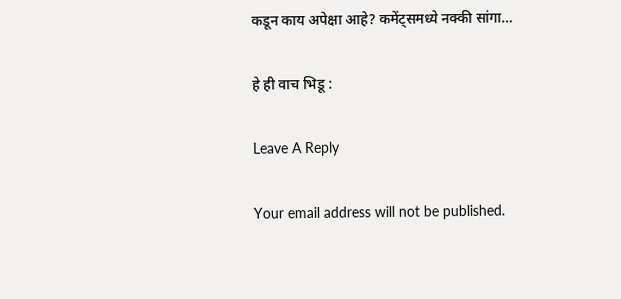कडून काय अपेक्षा आहे? कमेंट्समध्ये नक्की सांगा…

हे ही वाच भिडू :

Leave A Reply

Your email address will not be published.